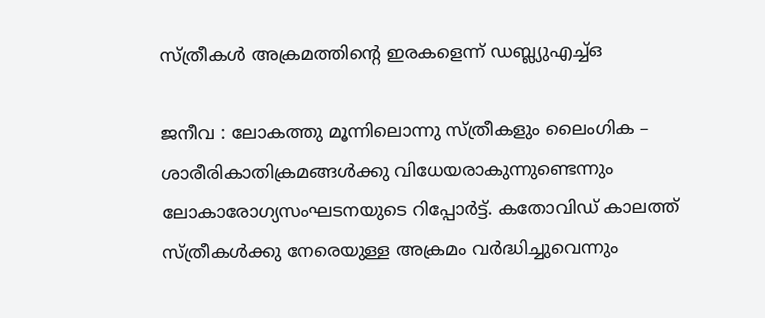സ്ത്രീകള്‍ അക്രമത്തിന്റെ ഇരകളെന്ന് ഡബ്ല്യുഎച്ച്ഒ

ജനീവ : ലോകത്തു മൂന്നിലൊന്നു സ്ത്രീകളും ലൈംഗിക – ശാരീരികാതിക്രമങ്ങള്‍ക്കു വിധേയരാകുന്നുണ്ടെന്നും ലോകാരോഗ്യസംഘടനയുടെ റിപ്പോര്‍ട്ട്. കതോവിഡ് കാലത്ത് സ്ത്രീകള്‍ക്കു നേരെയുള്ള അക്രമം വര്‍ദ്ധിച്ചുവെന്നും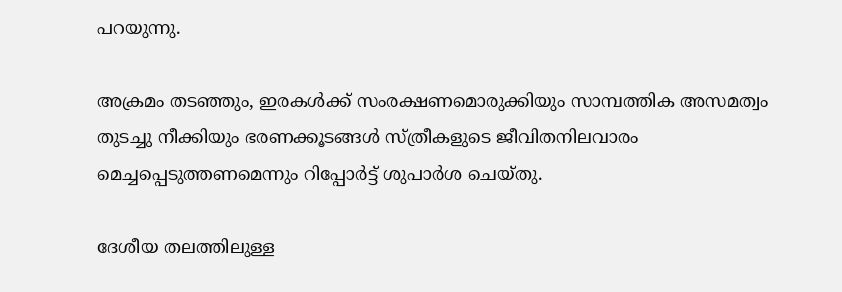പറയുന്നു.

അക്രമം തടഞ്ഞും, ഇരകള്‍ക്ക് സംരക്ഷണമൊരുക്കിയും സാമ്പത്തിക അസമത്വം തുടച്ചു നീക്കിയും ഭരണക്കൂടങ്ങള്‍ സ്ത്രീകളുടെ ജീവിതനിലവാരം മെച്ചപ്പെടുത്തണമെന്നും റിപ്പോര്‍ട്ട് ശുപാര്‍ശ ചെയ്തു.

ദേശീയ തലത്തിലുള്ള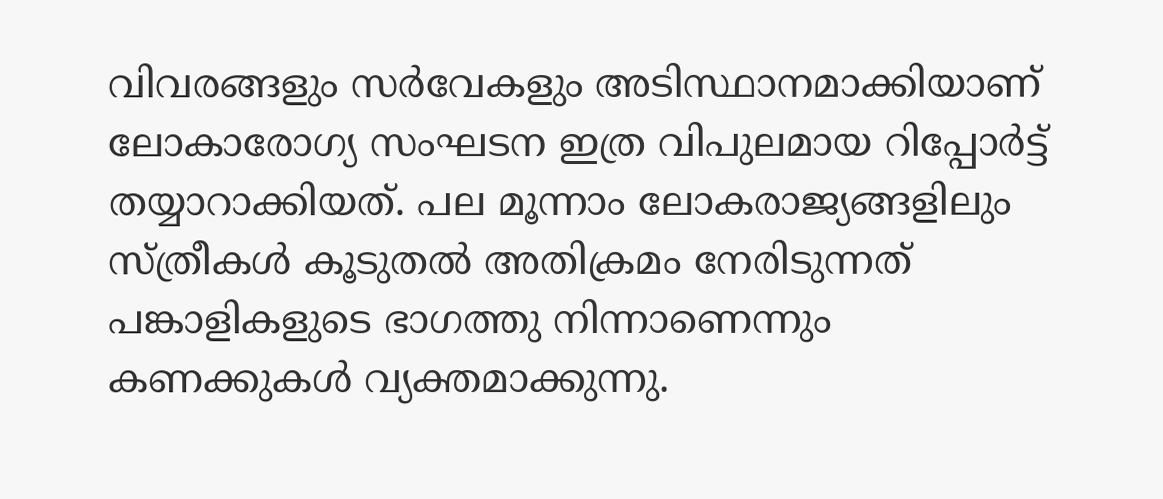വിവരങ്ങളും സര്‍വേകളും അടിസ്ഥാനമാക്കിയാണ് ലോകാരോഗ്യ സംഘടന ഇത്ര വിപുലമായ റിപ്പോര്‍ട്ട് തയ്യാറാക്കിയത്. പല മൂന്നാം ലോകരാജ്യങ്ങളിലും സ്ത്രീകള്‍ കൂടുതല്‍ അതിക്രമം നേരിടുന്നത് പങ്കാളികളുടെ ഭാഗത്തു നിന്നാണെന്നും കണക്കുകള്‍ വ്യക്തമാക്കുന്നു.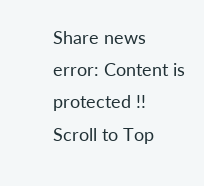Share news
error: Content is protected !!
Scroll to Top